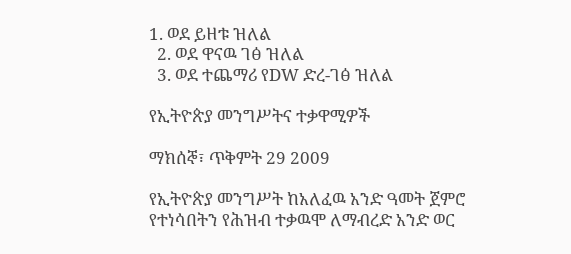1. ወደ ይዘቱ ዝለል
  2. ወደ ዋናዉ ገፅ ዝለል
  3. ወደ ተጨማሪ የDW ድረ-ገፅ ዝለል

የኢትዮጵያ መንግሥትና ተቃዋሚዎች

ማክሰኞ፣ ጥቅምት 29 2009

የኢትዮጵያ መንግሥት ከአለፈዉ አንድ ዓመት ጀምሮ የተነሳበትን የሕዝብ ተቃዉሞ ለማብረድ አንድ ወር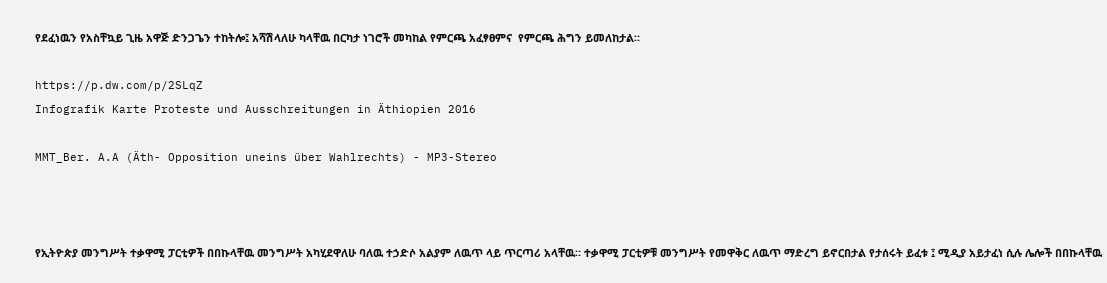የደፈነዉን የአስቸኳይ ጊዜ አዋጅ ድንጋጌን ተከትሎ፤ አሻሽላለሁ ካላቸዉ በርካታ ነገሮች መካከል የምርጫ አፈፃፀምና  የምርጫ ሕግን ይመለከታል።

https://p.dw.com/p/2SLqZ
Infografik Karte Proteste und Ausschreitungen in Äthiopien 2016

MMT_Ber. A.A (Äth- Opposition uneins über Wahlrechts) - MP3-Stereo



የኢትዮጵያ መንግሥት ተቃዋሚ ፓርቲዎች በበኩላቸዉ መንግሥት አካሂደዋለሁ ባለዉ ተኃድሶ አልያም ለዉጥ ላይ ጥርጣሪ አላቸዉ። ተቃዋሚ ፓርቲዎቹ መንግሥት የመዋቅር ለዉጥ ማድረግ ይኖርበታል የታሰሩት ይፈቱ ፤ ሚዲያ አይታፈነ ሲሉ ሌሎች በበኩላቸዉ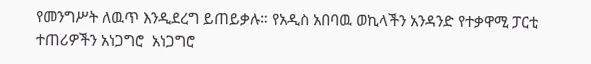የመንግሥት ለዉጥ እንዲደረግ ይጠይቃሉ። የአዲስ አበባዉ ወኪላችን አንዳንድ የተቃዋሚ ፓርቲ ተጠሪዎችን አነጋግሮ  አነጋግሮ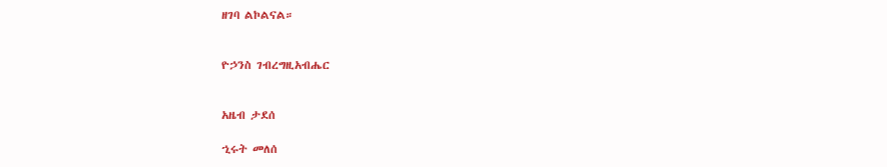ዘገባ ልኮልናል።


ዮኃንስ ገብረግዚአብሔር


አዜብ ታደሰ

ኂሩት መለሰ